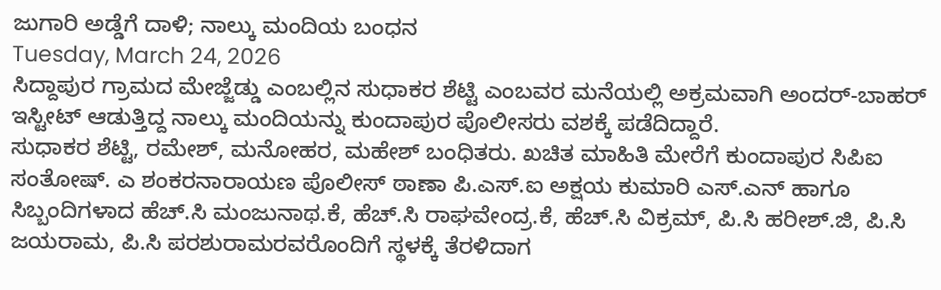ಜುಗಾರಿ ಅಡ್ಡೆಗೆ ದಾಳಿ; ನಾಲ್ಕು ಮಂದಿಯ ಬಂಧನ
Tuesday, March 24, 2026
ಸಿದ್ದಾಪುರ ಗ್ರಾಮದ ಮೇಜ್ಜೆಡ್ಡು ಎಂಬಲ್ಲಿನ ಸುಧಾಕರ ಶೆಟ್ಟಿ ಎಂಬವರ ಮನೆಯಲ್ಲಿ ಅಕ್ರಮವಾಗಿ ಅಂದರ್-ಬಾಹರ್ ಇಸ್ಟೀಟ್ ಆಡುತ್ತಿದ್ದ ನಾಲ್ಕು ಮಂದಿಯನ್ನು ಕುಂದಾಪುರ ಪೊಲೀಸರು ವಶಕ್ಕೆ ಪಡೆದಿದ್ದಾರೆ.
ಸುಧಾಕರ ಶೆಟ್ಟಿ, ರಮೇಶ್, ಮನೋಹರ, ಮಹೇಶ್ ಬಂಧಿತರು. ಖಚಿತ ಮಾಹಿತಿ ಮೇರೆಗೆ ಕುಂದಾಪುರ ಸಿಪಿಐ ಸಂತೋಷ್. ಎ ಶಂಕರನಾರಾಯಣ ಪೊಲೀಸ್ ಠಾಣಾ ಪಿ.ಎಸ್.ಐ ಅಕ್ಷಯ ಕುಮಾರಿ ಎಸ್.ಎನ್ ಹಾಗೂ ಸಿಬ್ಬಂದಿಗಳಾದ ಹೆಚ್.ಸಿ ಮಂಜುನಾಥ.ಕೆ, ಹೆಚ್.ಸಿ ರಾಘವೇಂದ್ರ.ಕೆ, ಹೆಚ್.ಸಿ ವಿಕ್ರಮ್, ಪಿ.ಸಿ ಹರೀಶ್.ಜಿ, ಪಿ.ಸಿ ಜಯರಾಮ, ಪಿ.ಸಿ ಪರಶುರಾಮರವರೊಂದಿಗೆ ಸ್ಥಳಕ್ಕೆ ತೆರಳಿದಾಗ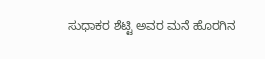ಸುಧಾಕರ ಶೆಟ್ಟಿ ಅವರ ಮನೆ ಹೊರಗಿನ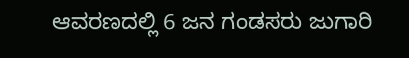ಆವರಣದಲ್ಲಿ 6 ಜನ ಗಂಡಸರು ಜುಗಾರಿ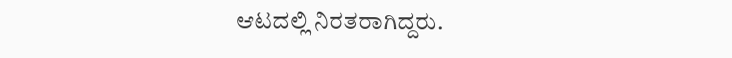ಆಟದಲ್ಲಿ ನಿರತರಾಗಿದ್ದರು.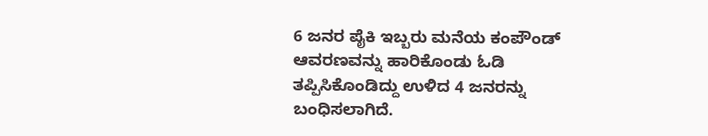6 ಜನರ ಪೈಕಿ ಇಬ್ಬರು ಮನೆಯ ಕಂಪೌಂಡ್ ಆವರಣವನ್ನು ಹಾರಿಕೊಂಡು ಓಡಿ ತಪ್ಪಿಸಿಕೊಂಡಿದ್ದು ಉಳಿದ 4 ಜನರನ್ನು ಬಂಧಿಸಲಾಗಿದೆ.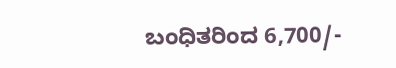ಬಂಧಿತರಿಂದ 6,700/-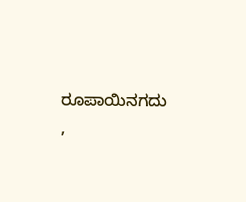ರೂಪಾಯಿನಗದು ,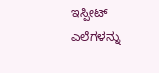ಇಸ್ಪೀಟ್ ಎಲೆಗಳನ್ನು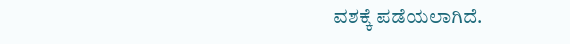ವಶಕ್ಕೆ ಪಡೆಯಲಾಗಿದೆ.